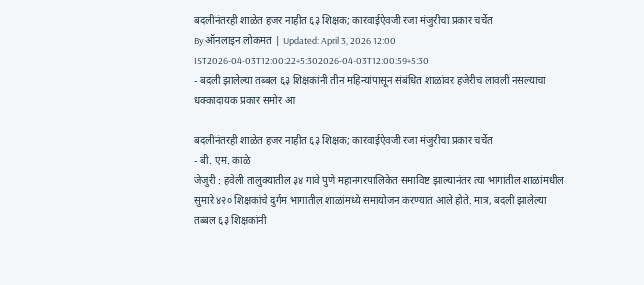बदलीनंतरही शाळेत हजर नाहीत ६३ शिक्षक; कारवाईऐवजी रजा मंजुरीचा प्रकार चर्चेत
By ऑनलाइन लोकमत | Updated: April 3, 2026 12:00 IST2026-04-03T12:00:22+5:302026-04-03T12:00:59+5:30
- बदली झालेल्या तब्बल ६३ शिक्षकांनी तीन महिन्यांपासून संबंधित शाळांवर हजेरीच लावली नसल्याचा धक्कादायक प्रकार समोर आ

बदलीनंतरही शाळेत हजर नाहीत ६३ शिक्षक; कारवाईऐवजी रजा मंजुरीचा प्रकार चर्चेत
- बी. एम. काळे
जेजुरी : हवेली तालुक्यातील ३४ गावे पुणे महानगरपालिकेत समाविष्ट झाल्यानंतर त्या भागातील शाळांमधील सुमारे ४२० शिक्षकांचे दुर्गम भागातील शाळांमध्ये समायोजन करण्यात आले होते. मात्र, बदली झालेल्या तब्बल ६३ शिक्षकांनी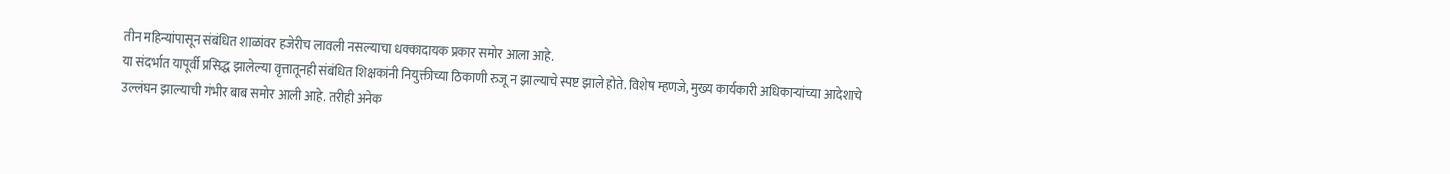तीन महिन्यांपासून संबंधित शाळांवर हजेरीच लावली नसल्याचा धक्कादायक प्रकार समोर आला आहे.
या संदर्भात यापूर्वी प्रसिद्ध झालेल्या वृत्तातूनही संबंधित शिक्षकांनी नियुक्तीच्या ठिकाणी रुजू न झाल्याचे स्पष्ट झाले होते. विशेष म्हणजे, मुख्य कार्यकारी अधिकाऱ्यांच्या आदेशाचे उल्लंघन झाल्याची गंभीर बाब समोर आली आहे. तरीही अनेक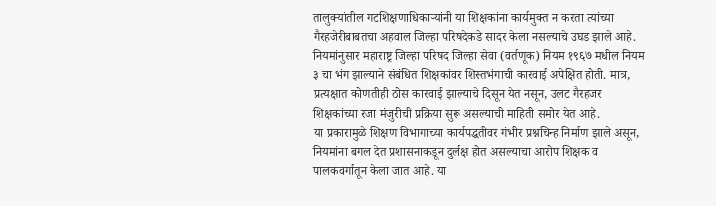तालुक्यांतील गटशिक्षणाधिकाऱ्यांनी या शिक्षकांना कार्यमुक्त न करता त्यांच्या गैरहजेरीबाबतचा अहवाल जिल्हा परिषदेकडे सादर केला नसल्याचे उघड झाले आहे.
नियमांनुसार महाराष्ट्र जिल्हा परिषद जिल्हा सेवा (वर्तणूक) नियम १९६७ मधील नियम ३ चा भंग झाल्याने संबंधित शिक्षकांवर शिस्तभंगाची कारवाई अपेक्षित होती. मात्र, प्रत्यक्षात कोणतीही ठोस कारवाई झाल्याचे दिसून येत नसून, उलट गैरहजर शिक्षकांच्या रजा मंजुरीची प्रक्रिया सुरू असल्याची माहिती समोर येत आहे.
या प्रकारामुळे शिक्षण विभागाच्या कार्यपद्धतीवर गंभीर प्रश्नचिन्ह निर्माण झाले असून, नियमांना बगल देत प्रशासनाकडून दुर्लक्ष होत असल्याचा आरोप शिक्षक व पालकवर्गातून केला जात आहे. या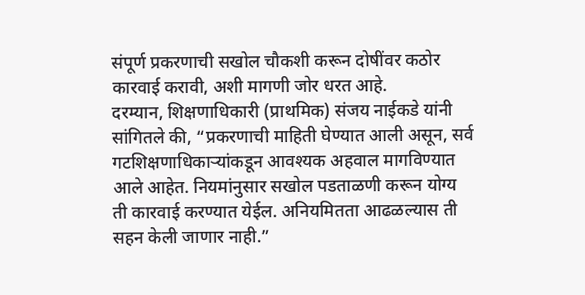संपूर्ण प्रकरणाची सखोल चौकशी करून दोषींवर कठोर कारवाई करावी, अशी मागणी जोर धरत आहे.
दरम्यान, शिक्षणाधिकारी (प्राथमिक) संजय नाईकडे यांनी सांगितले की, “प्रकरणाची माहिती घेण्यात आली असून, सर्व गटशिक्षणाधिकाऱ्यांकडून आवश्यक अहवाल मागविण्यात आले आहेत. नियमांनुसार सखोल पडताळणी करून योग्य ती कारवाई करण्यात येईल. अनियमितता आढळल्यास ती सहन केली जाणार नाही.”